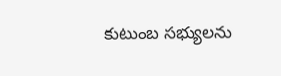కుటుంబ సభ్యులను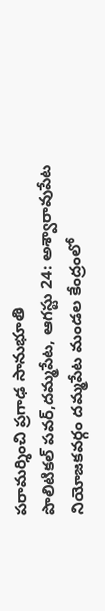పరామర్శించి ప్రగాఢ సానుభూతి
పొలిటికల్ పవర్,దమ్మపేట, ఆగస్టు 24: అశ్వారావుపేట నియోజకవర్గం దమ్మపేట మండల కేంద్రంలో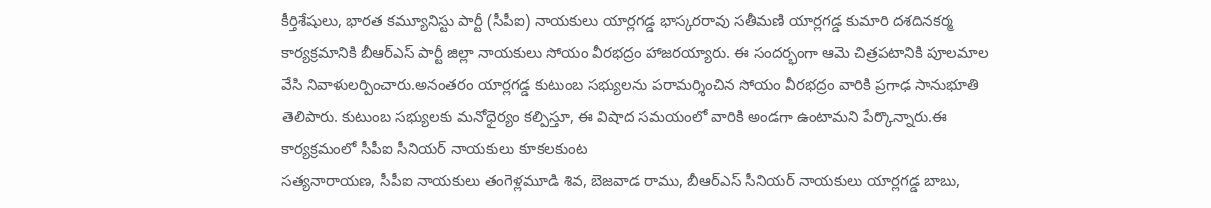కీర్తిశేషులు, భారత కమ్యూనిస్టు పార్టీ (సీపీఐ) నాయకులు యార్లగడ్డ భాస్కరరావు సతీమణి యార్లగడ్డ కుమారి దశదినకర్మ కార్యక్రమానికి బీఆర్ఎస్ పార్టీ జిల్లా నాయకులు సోయం వీరభద్రం హాజరయ్యారు. ఈ సందర్భంగా ఆమె చిత్రపటానికి పూలమాల వేసి నివాళులర్పించారు.అనంతరం యార్లగడ్డ కుటుంబ సభ్యులను పరామర్శించిన సోయం వీరభద్రం వారికి ప్రగాఢ సానుభూతి తెలిపారు. కుటుంబ సభ్యులకు మనోధైర్యం కల్పిస్తూ, ఈ విషాద సమయంలో వారికి అండగా ఉంటామని పేర్కొన్నారు.ఈ కార్యక్రమంలో సీపీఐ సీనియర్ నాయకులు కూకలకుంట
సత్యనారాయణ, సీపీఐ నాయకులు తంగెళ్లమూడి శివ, బెజవాడ రాము, బీఆర్ఎస్ సీనియర్ నాయకులు యార్లగడ్డ బాబు,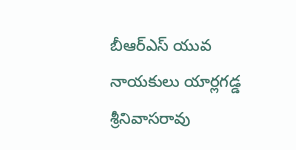బీఆర్ఎస్ యువ నాయకులు యార్లగడ్డ శ్రీనివాసరావు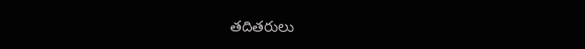తదితరులు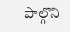పాల్గొని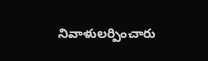నివాళులర్పించారు